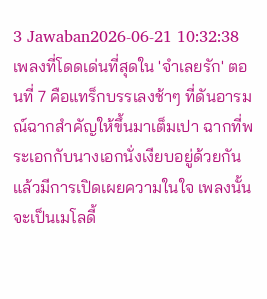3 Jawaban2026-06-21 10:32:38
เพลงที่โดดเด่นที่สุดใน 'จำเลยรัก' ตอนที่ 7 คือแทร็กบรรเลงช้าๆ ที่ดันอารมณ์ฉากสำคัญให้ขึ้นมาเต็มเปา ฉากที่พระเอกกับนางเอกนั่งเงียบอยู่ด้วยกันแล้วมีการเปิดเผยความในใจ เพลงนั้นจะเป็นเมโลดี้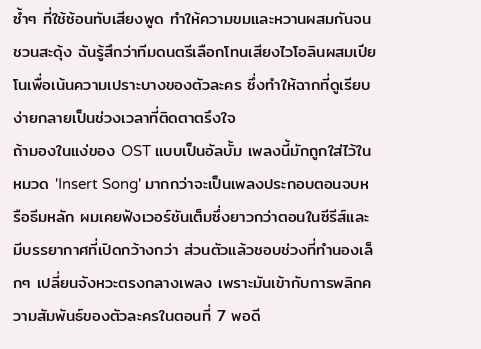ซ้ำๆ ที่ใช้ซ้อนทับเสียงพูด ทำให้ความขมและหวานผสมกันจนชวนสะดุ้ง ฉันรู้สึกว่าทีมดนตรีเลือกโทนเสียงไวโอลินผสมเปียโนเพื่อเน้นความเปราะบางของตัวละคร ซึ่งทำให้ฉากที่ดูเรียบง่ายกลายเป็นช่วงเวลาที่ติดตาตรึงใจ
ถ้ามองในแง่ของ OST แบบเป็นอัลบั้ม เพลงนี้มักถูกใส่ไว้ในหมวด 'Insert Song' มากกว่าจะเป็นเพลงประกอบตอนจบหรือธีมหลัก ผมเคยฟังเวอร์ชันเต็มซึ่งยาวกว่าตอนในซีรีส์และมีบรรยากาศที่เปิดกว้างกว่า ส่วนตัวแล้วชอบช่วงที่ทำนองเล็กๆ เปลี่ยนจังหวะตรงกลางเพลง เพราะมันเข้ากับการพลิกความสัมพันธ์ของตัวละครในตอนที่ 7 พอดี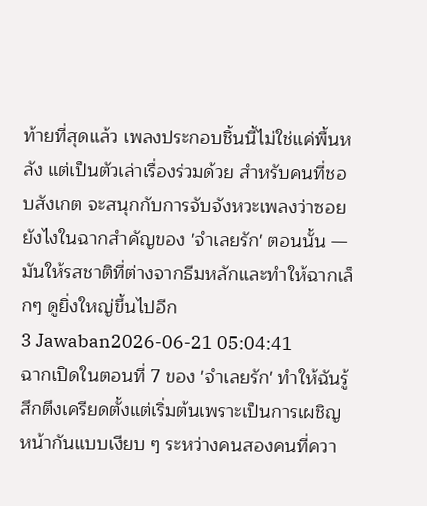ท้ายที่สุดแล้ว เพลงประกอบชิ้นนี้ไม่ใช่แค่พื้นหลัง แต่เป็นตัวเล่าเรื่องร่วมด้วย สำหรับคนที่ชอบสังเกต จะสนุกกับการจับจังหวะเพลงว่าซอยยังไงในฉากสำคัญของ 'จำเลยรัก' ตอนนั้น — มันให้รสชาติที่ต่างจากธีมหลักและทำให้ฉากเล็กๆ ดูยิ่งใหญ่ขึ้นไปอีก
3 Jawaban2026-06-21 05:04:41
ฉากเปิดในตอนที่ 7 ของ 'จำเลยรัก' ทำให้ฉันรู้สึกตึงเครียดตั้งแต่เริ่มต้นเพราะเป็นการเผชิญหน้ากันแบบเงียบ ๆ ระหว่างคนสองคนที่ควา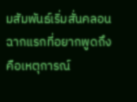มสัมพันธ์เริ่มสั่นคลอน
ฉากแรกที่อยากพูดถึงคือเหตุการณ์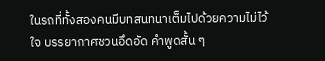ในรถที่ทั้งสองคนมีบทสนทนาเต็มไปด้วยความไม่ไว้ใจ บรรยากาศชวนอึดอัด คำพูดสั้น ๆ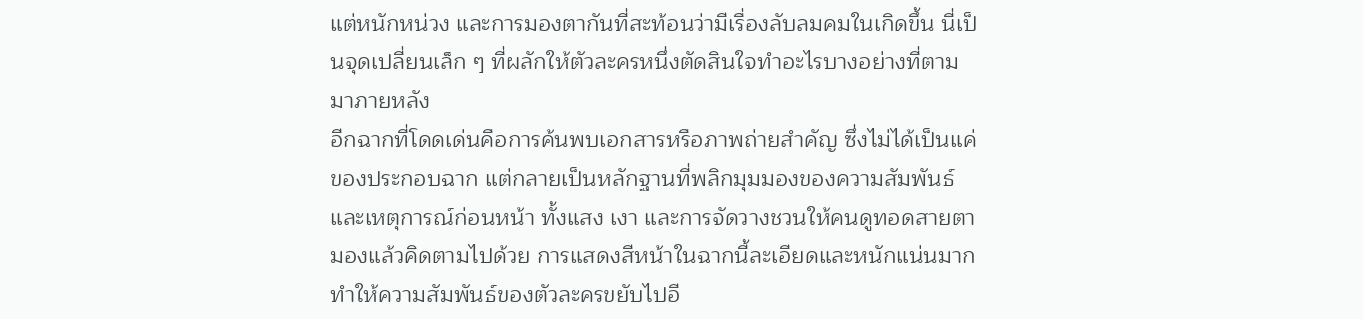แต่หนักหน่วง และการมองตากันที่สะท้อนว่ามีเรื่องลับลมคมในเกิดขึ้น นี่เป็นจุดเปลี่ยนเล็ก ๆ ที่ผลักให้ตัวละครหนึ่งตัดสินใจทำอะไรบางอย่างที่ตามมาภายหลัง
อีกฉากที่โดดเด่นคือการค้นพบเอกสารหรือภาพถ่ายสำคัญ ซึ่งไม่ได้เป็นแค่ของประกอบฉาก แต่กลายเป็นหลักฐานที่พลิกมุมมองของความสัมพันธ์และเหตุการณ์ก่อนหน้า ทั้งแสง เงา และการจัดวางชวนให้คนดูทอดสายตามองแล้วคิดตามไปด้วย การแสดงสีหน้าในฉากนี้ละเอียดและหนักแน่นมาก ทำให้ความสัมพันธ์ของตัวละครขยับไปอี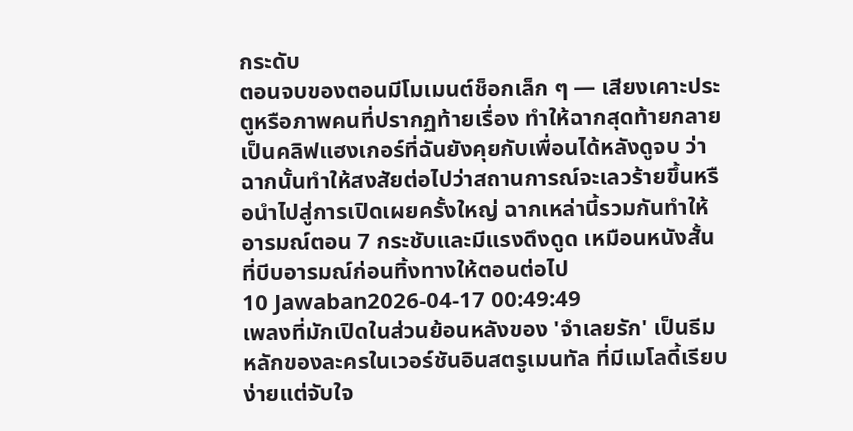กระดับ
ตอนจบของตอนมีโมเมนต์ช็อกเล็ก ๆ — เสียงเคาะประตูหรือภาพคนที่ปรากฏท้ายเรื่อง ทำให้ฉากสุดท้ายกลายเป็นคลิฟแฮงเกอร์ที่ฉันยังคุยกับเพื่อนได้หลังดูจบ ว่าฉากนั้นทำให้สงสัยต่อไปว่าสถานการณ์จะเลวร้ายขึ้นหรือนำไปสู่การเปิดเผยครั้งใหญ่ ฉากเหล่านี้รวมกันทำให้อารมณ์ตอน 7 กระชับและมีแรงดึงดูด เหมือนหนังสั้นที่บีบอารมณ์ก่อนทิ้งทางให้ตอนต่อไป
10 Jawaban2026-04-17 00:49:49
เพลงที่มักเปิดในส่วนย้อนหลังของ 'จำเลยรัก' เป็นธีมหลักของละครในเวอร์ชันอินสตรูเมนทัล ที่มีเมโลดี้เรียบง่ายแต่จับใจ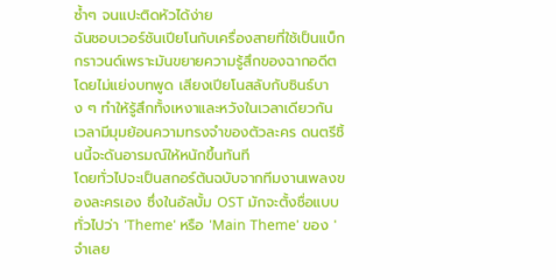ซ้ำๆ จนแปะติดหัวได้ง่าย
ฉันชอบเวอร์ชันเปียโนกับเครื่องสายที่ใช้เป็นแบ็กกราวนด์เพราะมันขยายความรู้สึกของฉากอดีตโดยไม่แย่งบทพูด เสียงเปียโนสลับกับซินธ์บาง ๆ ทำให้รู้สึกทั้งเหงาและหวังในเวลาเดียวกัน เวลามีมุมย้อนความทรงจำของตัวละคร ดนตรีชิ้นนี้จะดันอารมณ์ให้หนักขึ้นทันที
โดยทั่วไปจะเป็นสกอร์ต้นฉบับจากทีมงานเพลงของละครเอง ซึ่งในอัลบั้ม OST มักจะตั้งชื่อแบบทั่วไปว่า 'Theme' หรือ 'Main Theme' ของ 'จำเลย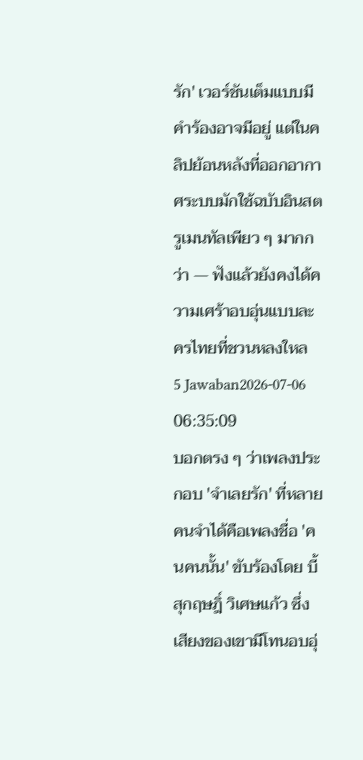รัก' เวอร์ชันเต็มแบบมีคำร้องอาจมีอยู่ แต่ในคลิปย้อนหลังที่ออกอากาศระบบมักใช้ฉบับอินสตรูเมนทัลเพียว ๆ มากกว่า — ฟังแล้วยังคงได้ความเศร้าอบอุ่นแบบละครไทยที่ชวนหลงใหล
5 Jawaban2026-07-06 06:35:09
บอกตรง ๆ ว่าเพลงประกอบ 'จำเลยรัก' ที่หลายคนจำได้คือเพลงชื่อ 'คนคนนั้น' ขับร้องโดย บี้ สุกฤษฎิ์ วิเศษแก้ว ซึ่งเสียงของเขามีโทนอบอุ่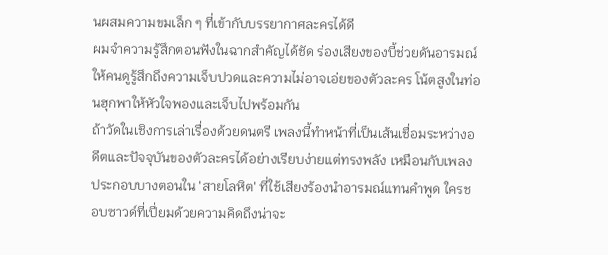นผสมความขมเล็ก ๆ ที่เข้ากับบรรยากาศละครได้ดี
ผมจำความรู้สึกตอนฟังในฉากสำคัญได้ชัด ร่องเสียงของบี้ช่วยดันอารมณ์ให้คนดูรู้สึกถึงความเจ็บปวดและความไม่อาจเอ่ยของตัวละคร โน้ตสูงในท่อนฮุกพาให้หัวใจพองและเจ็บไปพร้อมกัน
ถ้าวัดในเชิงการเล่าเรื่องด้วยดนตรี เพลงนี้ทำหน้าที่เป็นเส้นเชื่อมระหว่างอดีตและปัจจุบันของตัวละครได้อย่างเรียบง่ายแต่ทรงพลัง เหมือนกับเพลงประกอบบางตอนใน 'สายโลหิต' ที่ใช้เสียงร้องนำอารมณ์แทนคำพูด ใครชอบซาวด์ที่เปี่ยมด้วยความคิดถึงน่าจะ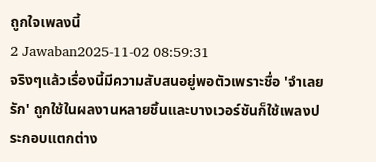ถูกใจเพลงนี้
2 Jawaban2025-11-02 08:59:31
จริงๆแล้วเรื่องนี้มีความสับสนอยู่พอตัวเพราะชื่อ 'จำเลยรัก' ถูกใช้ในผลงานหลายชิ้นและบางเวอร์ชันก็ใช้เพลงประกอบแตกต่าง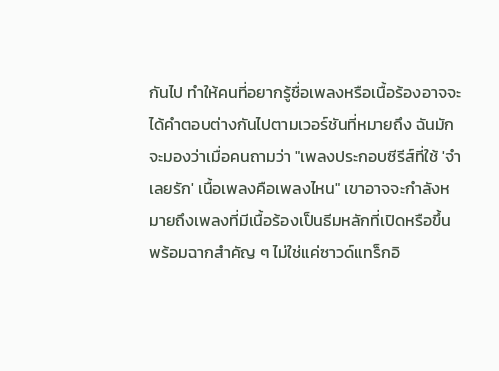กันไป ทำให้คนที่อยากรู้ชื่อเพลงหรือเนื้อร้องอาจจะได้คำตอบต่างกันไปตามเวอร์ชันที่หมายถึง ฉันมักจะมองว่าเมื่อคนถามว่า "เพลงประกอบซีรีส์ที่ใช้ 'จำเลยรัก' เนื้อเพลงคือเพลงไหน" เขาอาจจะกำลังหมายถึงเพลงที่มีเนื้อร้องเป็นธีมหลักที่เปิดหรือขึ้นพร้อมฉากสำคัญ ๆ ไม่ใช่แค่ซาวด์แทร็กอิ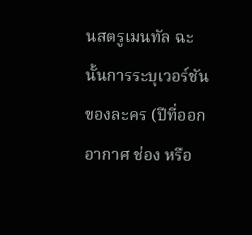นสตรูเมนทัล ฉะนั้นการระบุเวอร์ชันของละคร (ปีที่ออกอากาศ ช่อง หรือ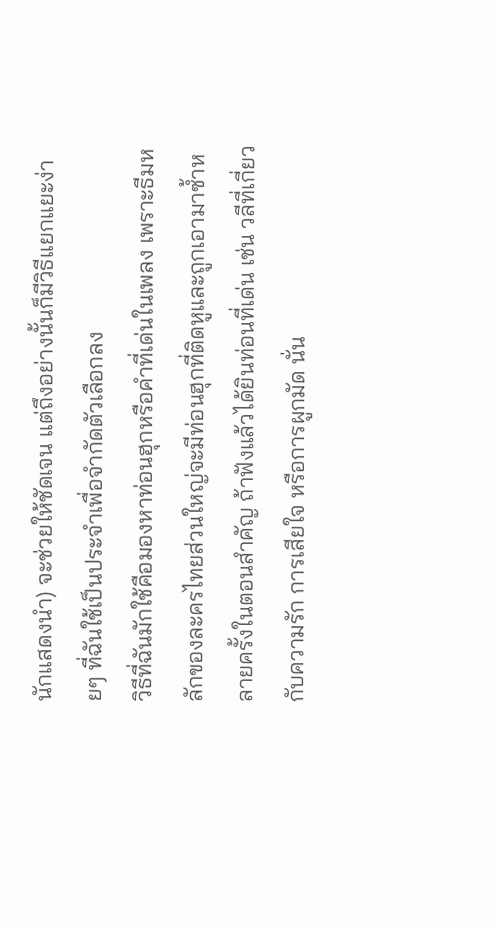นักแสดงนำ) จะช่วยให้ชัดเจน แต่ถึงอย่างนั้นก็มีวิธีแยกแยะง่ายๆ ที่ฉันใช้เป็นประจำเพื่อจำกัดตัวเลือกลง
วิธีที่ฉันมักใช้คือมองหาท่อนฮุกหรือคำที่เด่นในเพลง เพราะธีมหลักของละครไทยส่วนใหญ่จะมีท่อนฮุกที่ติดหูและถูกเอามาซ้ำหลายครั้งในตอนสำคัญ ถ้าฟังแล้วได้ยินท่อนที่เด่น เช่น วลีที่เกี่ยวกับความรัก การเสียใจ หรือการผูกมัด นั่น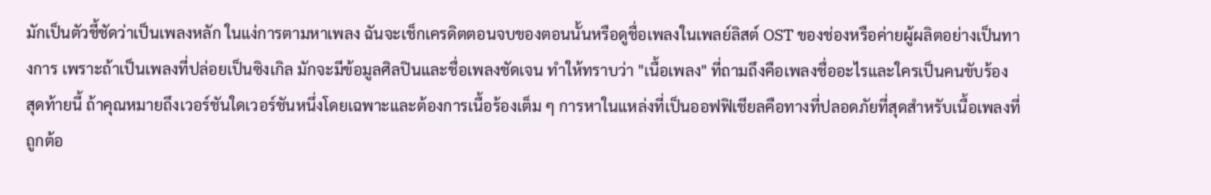มักเป็นตัวชี้ชัดว่าเป็นเพลงหลัก ในแง่การตามหาเพลง ฉันจะเช็กเครดิตตอนจบของตอนนั้นหรือดูชื่อเพลงในเพลย์ลิสต์ OST ของช่องหรือค่ายผู้ผลิตอย่างเป็นทางการ เพราะถ้าเป็นเพลงที่ปล่อยเป็นซิงเกิล มักจะมีข้อมูลศิลปินและชื่อเพลงชัดเจน ทำให้ทราบว่า "เนื้อเพลง" ที่ถามถึงคือเพลงชื่ออะไรและใครเป็นคนขับร้อง
สุดท้ายนี้ ถ้าคุณหมายถึงเวอร์ชันใดเวอร์ชันหนึ่งโดยเฉพาะและต้องการเนื้อร้องเต็ม ๆ การหาในแหล่งที่เป็นออฟฟิเชียลคือทางที่ปลอดภัยที่สุดสำหรับเนื้อเพลงที่ถูกต้อ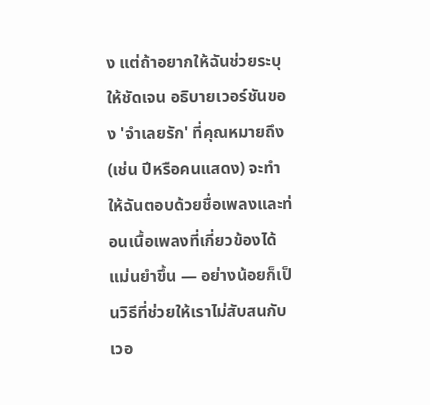ง แต่ถ้าอยากให้ฉันช่วยระบุให้ชัดเจน อธิบายเวอร์ชันของ 'จำเลยรัก' ที่คุณหมายถึง (เช่น ปีหรือคนแสดง) จะทำให้ฉันตอบด้วยชื่อเพลงและท่อนเนื้อเพลงที่เกี่ยวข้องได้แม่นยำขึ้น — อย่างน้อยก็เป็นวิธีที่ช่วยให้เราไม่สับสนกับเวอ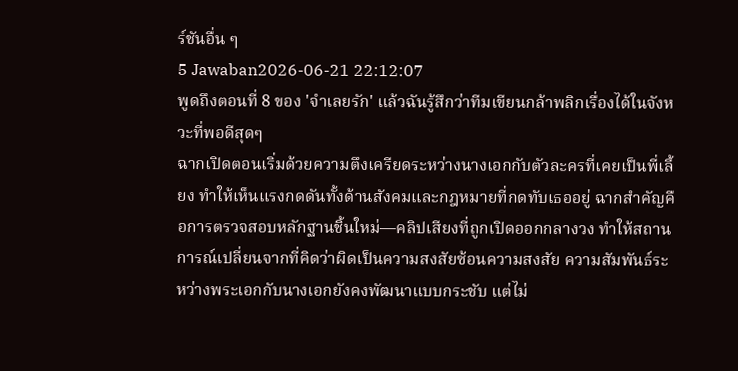ร์ชันอื่น ๆ
5 Jawaban2026-06-21 22:12:07
พูดถึงตอนที่ 8 ของ 'จำเลยรัก' แล้วฉันรู้สึกว่าทีมเขียนกล้าพลิกเรื่องได้ในจังหวะที่พอดีสุดๆ
ฉากเปิดตอนเริ่มด้วยความตึงเครียดระหว่างนางเอกกับตัวละครที่เคยเป็นพี่เลี้ยง ทำให้เห็นแรงกดดันทั้งด้านสังคมและกฎหมายที่กดทับเธออยู่ ฉากสำคัญคือการตรวจสอบหลักฐานชิ้นใหม่—คลิปเสียงที่ถูกเปิดออกกลางวง ทำให้สถานการณ์เปลี่ยนจากที่คิดว่าผิดเป็นความสงสัยซ้อนความสงสัย ความสัมพันธ์ระหว่างพระเอกกับนางเอกยังคงพัฒนาแบบกระชับ แต่ไม่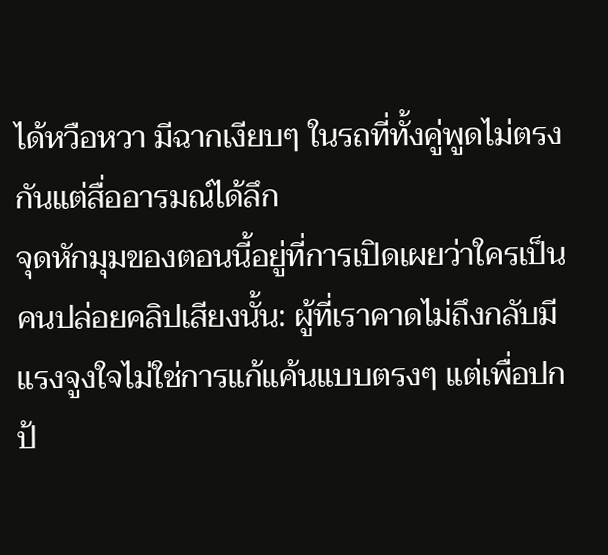ได้หวือหวา มีฉากเงียบๆ ในรถที่ทั้งคู่พูดไม่ตรงกันแต่สื่ออารมณ์ได้ลึก
จุดหักมุมของตอนนี้อยู่ที่การเปิดเผยว่าใครเป็นคนปล่อยคลิปเสียงนั้น: ผู้ที่เราคาดไม่ถึงกลับมีแรงจูงใจไม่ใช่การแก้แค้นแบบตรงๆ แต่เพื่อปกป้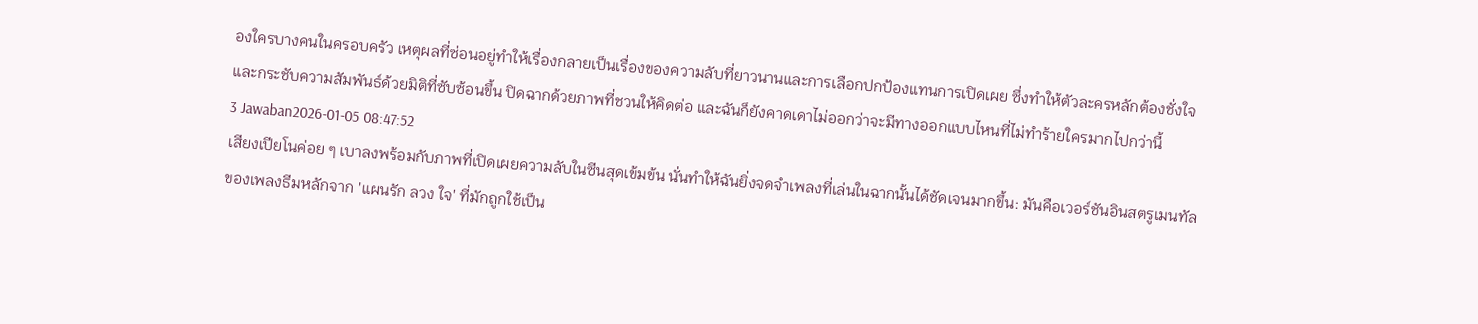องใครบางคนในครอบครัว เหตุผลที่ซ่อนอยู่ทำให้เรื่องกลายเป็นเรื่องของความลับที่ยาวนานและการเลือกปกป้องแทนการเปิดเผย ซึ่งทำให้ตัวละครหลักต้องชั่งใจและกระชับความสัมพันธ์ด้วยมิติที่ซับซ้อนขึ้น ปิดฉากด้วยภาพที่ชวนให้คิดต่อ และฉันก็ยังคาดเดาไม่ออกว่าจะมีทางออกแบบไหนที่ไม่ทำร้ายใครมากไปกว่านี้
3 Jawaban2026-01-05 08:47:52
เสียงเปียโนค่อย ๆ เบาลงพร้อมกับภาพที่เปิดเผยความลับในซีนสุดเข้มข้น นั่นทำให้ฉันยิ่งจดจำเพลงที่เล่นในฉากนั้นได้ชัดเจนมากขึ้น: มันคือเวอร์ชันอินสตรูเมนทัลของเพลงธีมหลักจาก 'แผนรัก ลวง ใจ' ที่มักถูกใช้เป็น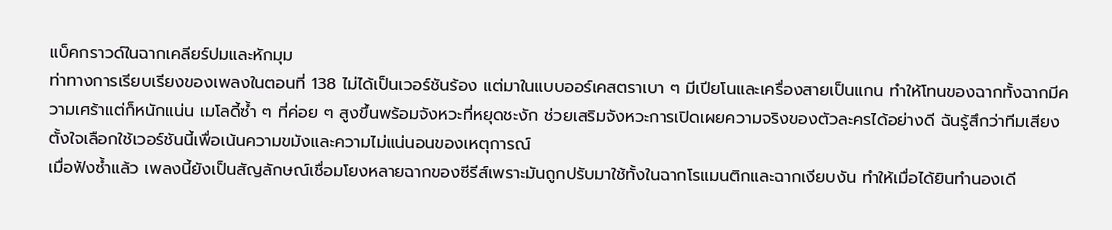แบ็คกราวด์ในฉากเคลียร์ปมและหักมุม
ท่าทางการเรียบเรียงของเพลงในตอนที่ 138 ไม่ได้เป็นเวอร์ชันร้อง แต่มาในแบบออร์เคสตราเบา ๆ มีเปียโนและเครื่องสายเป็นแกน ทำให้โทนของฉากทั้งฉากมีความเศร้าแต่ก็หนักแน่น เมโลดี้ซ้ำ ๆ ที่ค่อย ๆ สูงขึ้นพร้อมจังหวะที่หยุดชะงัก ช่วยเสริมจังหวะการเปิดเผยความจริงของตัวละครได้อย่างดี ฉันรู้สึกว่าทีมเสียงตั้งใจเลือกใช้เวอร์ชันนี้เพื่อเน้นความขมังและความไม่แน่นอนของเหตุการณ์
เมื่อฟังซ้ำแล้ว เพลงนี้ยังเป็นสัญลักษณ์เชื่อมโยงหลายฉากของซีรีส์เพราะมันถูกปรับมาใช้ทั้งในฉากโรแมนติกและฉากเงียบงัน ทำให้เมื่อได้ยินทำนองเดี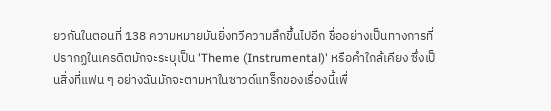ยวกันในตอนที่ 138 ความหมายมันยิ่งทวีความลึกขึ้นไปอีก ชื่ออย่างเป็นทางการที่ปรากฏในเครดิตมักจะระบุเป็น 'Theme (Instrumental)' หรือคำใกล้เคียง ซึ่งเป็นสิ่งที่แฟน ๆ อย่างฉันมักจะตามหาในซาวด์แทร็กของเรื่องนี้เพื่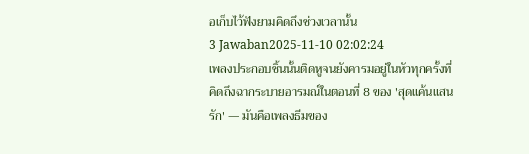อเก็บไว้ฟังยามคิดถึงช่วงเวลานั้น
3 Jawaban2025-11-10 02:02:24
เพลงประกอบชิ้นนั้นติดหูจนยังคารมอยู่ในหัวทุกครั้งที่คิดถึงฉากระบายอารมณ์ในตอนที่ 8 ของ 'สุดแค้นแสนรัก' — มันคือเพลงธีมของ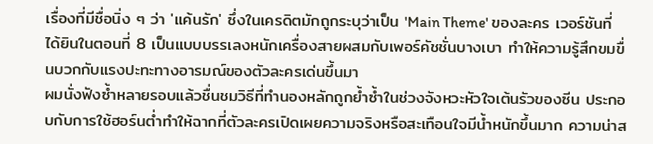เรื่องที่มีชื่อนิ่ง ๆ ว่า 'แค้นรัก' ซึ่งในเครดิตมักถูกระบุว่าเป็น 'Main Theme' ของละคร เวอร์ชันที่ได้ยินในตอนที่ 8 เป็นแบบบรรเลงหนักเครื่องสายผสมกับเพอร์คัชชั่นบางเบา ทำให้ความรู้สึกขมขื่นบวกกับแรงปะทะทางอารมณ์ของตัวละครเด่นขึ้นมา
ผมนั่งฟังซ้ำหลายรอบแล้วชื่นชมวิธีที่ทำนองหลักถูกย้ำซ้ำในช่วงจังหวะหัวใจเต้นรัวของซีน ประกอบกับการใช้ฮอร์นต่ำทำให้ฉากที่ตัวละครเปิดเผยความจริงหรือสะเทือนใจมีน้ำหนักขึ้นมาก ความน่าส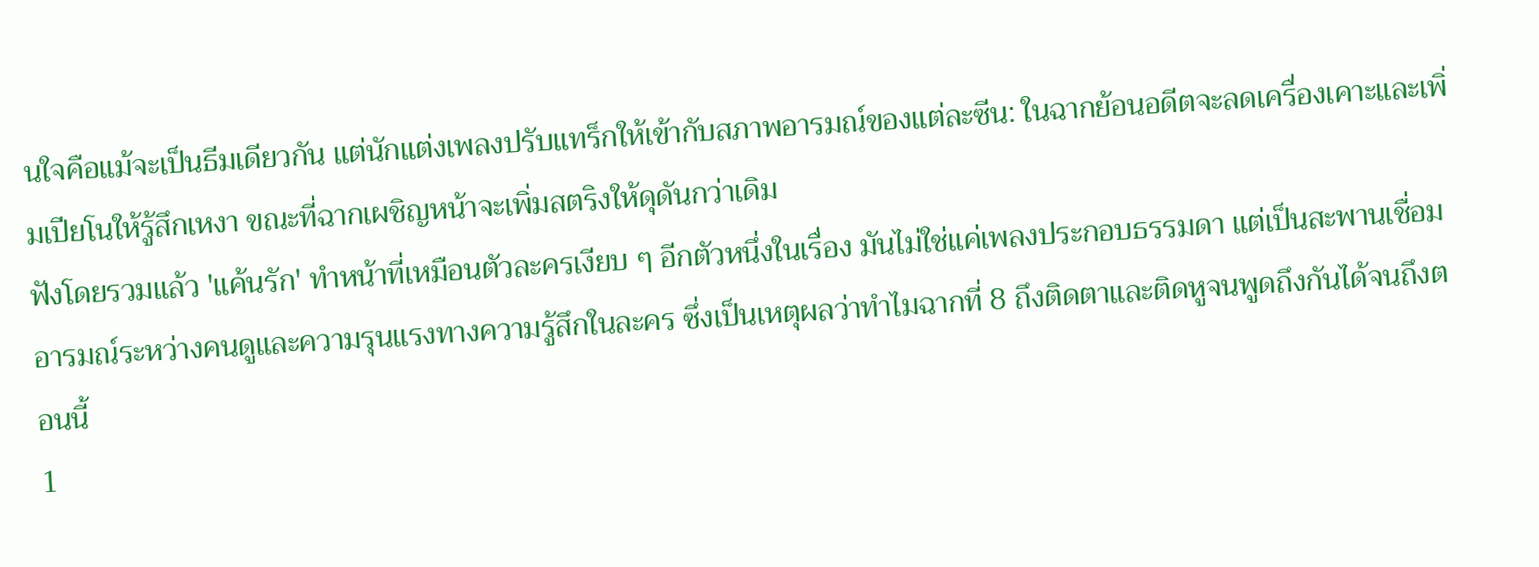นใจคือแม้จะเป็นธีมเดียวกัน แต่นักแต่งเพลงปรับแทร็กให้เข้ากับสภาพอารมณ์ของแต่ละซีน: ในฉากย้อนอดีตจะลดเครื่องเคาะและเพิ่มเปียโนให้รู้สึกเหงา ขณะที่ฉากเผชิญหน้าจะเพิ่มสตริงให้ดุดันกว่าเดิม
ฟังโดยรวมแล้ว 'แค้นรัก' ทำหน้าที่เหมือนตัวละครเงียบ ๆ อีกตัวหนึ่งในเรื่อง มันไม่ใช่แค่เพลงประกอบธรรมดา แต่เป็นสะพานเชื่อมอารมณ์ระหว่างคนดูและความรุนแรงทางความรู้สึกในละคร ซึ่งเป็นเหตุผลว่าทำไมฉากที่ 8 ถึงติดตาและติดหูจนพูดถึงกันได้จนถึงตอนนี้
1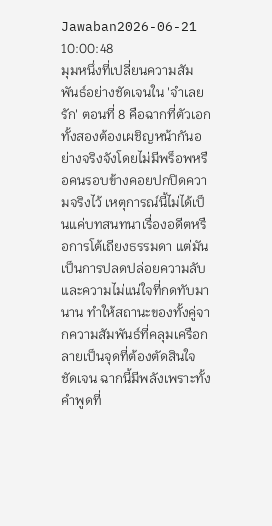Jawaban2026-06-21 10:00:48
มุมหนึ่งที่เปลี่ยนความสัมพันธ์อย่างชัดเจนใน 'จําเลยรัก' ตอนที่ 8 คือฉากที่ตัวเอกทั้งสองต้องเผชิญหน้ากันอย่างจริงจังโดยไม่มีพร็อพหรือคนรอบข้างคอยปกปิดความจริงไว้ เหตุการณ์นี้ไม่ได้เป็นแค่บทสนทนาเรื่องอดีตหรือการโต้เถียงธรรมดา แต่มันเป็นการปลดปล่อยความลับและความไม่แน่ใจที่กดทับมานาน ทำให้สถานะของทั้งคู่จากความสัมพันธ์ที่คลุมเครือกลายเป็นจุดที่ต้องตัดสินใจชัดเจน ฉากนี้มีพลังเพราะทั้งคำพูดที่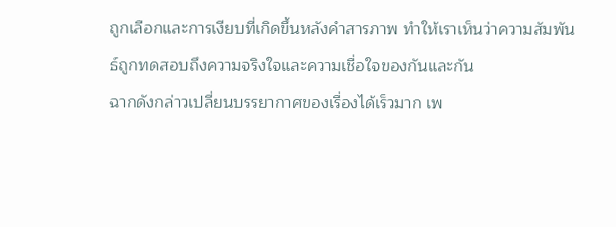ถูกเลือกและการเงียบที่เกิดขึ้นหลังคำสารภาพ ทำให้เราเห็นว่าความสัมพันธ์ถูกทดสอบถึงความจริงใจและความเชื่อใจของกันและกัน
ฉากดังกล่าวเปลี่ยนบรรยากาศของเรื่องได้เร็วมาก เพ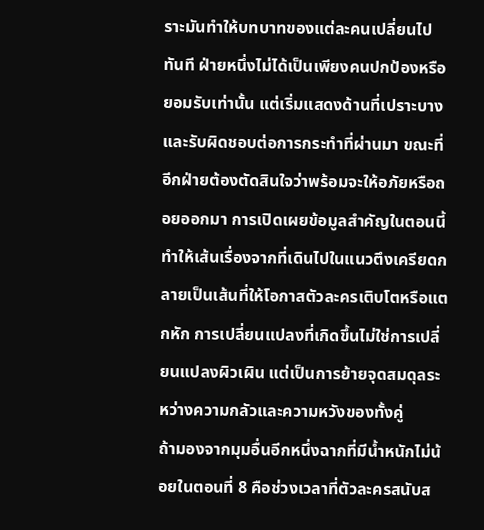ราะมันทำให้บทบาทของแต่ละคนเปลี่ยนไปทันที ฝ่ายหนึ่งไม่ได้เป็นเพียงคนปกป้องหรือยอมรับเท่านั้น แต่เริ่มแสดงด้านที่เปราะบางและรับผิดชอบต่อการกระทำที่ผ่านมา ขณะที่อีกฝ่ายต้องตัดสินใจว่าพร้อมจะให้อภัยหรือถอยออกมา การเปิดเผยข้อมูลสำคัญในตอนนี้ทำให้เส้นเรื่องจากที่เดินไปในแนวตึงเครียดกลายเป็นเส้นที่ให้โอกาสตัวละครเติบโตหรือแตกหัก การเปลี่ยนแปลงที่เกิดขึ้นไม่ใช่การเปลี่ยนแปลงผิวเผิน แต่เป็นการย้ายจุดสมดุลระหว่างความกลัวและความหวังของทั้งคู่
ถ้ามองจากมุมอื่นอีกหนึ่งฉากที่มีน้ำหนักไม่น้อยในตอนที่ 8 คือช่วงเวลาที่ตัวละครสนับส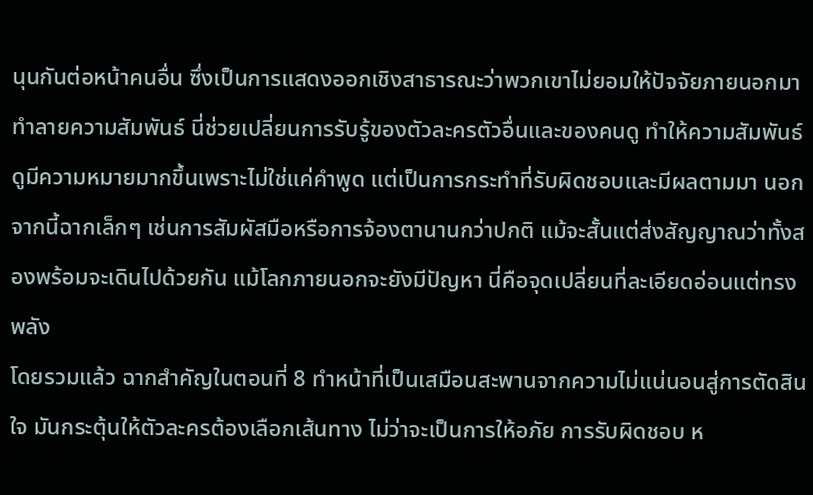นุนกันต่อหน้าคนอื่น ซึ่งเป็นการแสดงออกเชิงสาธารณะว่าพวกเขาไม่ยอมให้ปัจจัยภายนอกมาทำลายความสัมพันธ์ นี่ช่วยเปลี่ยนการรับรู้ของตัวละครตัวอื่นและของคนดู ทำให้ความสัมพันธ์ดูมีความหมายมากขึ้นเพราะไม่ใช่แค่คำพูด แต่เป็นการกระทำที่รับผิดชอบและมีผลตามมา นอกจากนี้ฉากเล็กๆ เช่นการสัมผัสมือหรือการจ้องตานานกว่าปกติ แม้จะสั้นแต่ส่งสัญญาณว่าทั้งสองพร้อมจะเดินไปด้วยกัน แม้โลกภายนอกจะยังมีปัญหา นี่คือจุดเปลี่ยนที่ละเอียดอ่อนแต่ทรงพลัง
โดยรวมแล้ว ฉากสำคัญในตอนที่ 8 ทำหน้าที่เป็นเสมือนสะพานจากความไม่แน่นอนสู่การตัดสินใจ มันกระตุ้นให้ตัวละครต้องเลือกเส้นทาง ไม่ว่าจะเป็นการให้อภัย การรับผิดชอบ ห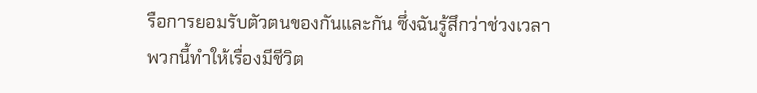รือการยอมรับตัวตนของกันและกัน ซึ่งฉันรู้สึกว่าช่วงเวลาพวกนี้ทำให้เรื่องมีชีวิต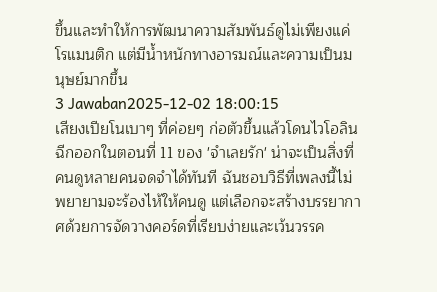ขึ้นและทำให้การพัฒนาความสัมพันธ์ดูไม่เพียงแค่โรแมนติก แต่มีน้ำหนักทางอารมณ์และความเป็นมนุษย์มากขึ้น
3 Jawaban2025-12-02 18:00:15
เสียงเปียโนเบาๆ ที่ค่อยๆ ก่อตัวขึ้นแล้วโดนไวโอลินฉีกออกในตอนที่ 11 ของ 'จำเลยรัก' น่าจะเป็นสิ่งที่คนดูหลายคนจดจำได้ทันที ฉันชอบวิธีที่เพลงนี้ไม่พยายามจะร้องไห้ให้คนดู แต่เลือกจะสร้างบรรยากาศด้วยการจัดวางคอร์ดที่เรียบง่ายและเว้นวรรค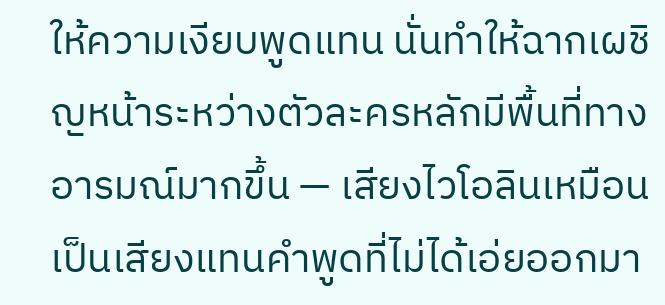ให้ความเงียบพูดแทน นั่นทำให้ฉากเผชิญหน้าระหว่างตัวละครหลักมีพื้นที่ทางอารมณ์มากขึ้น — เสียงไวโอลินเหมือนเป็นเสียงแทนคำพูดที่ไม่ได้เอ่ยออกมา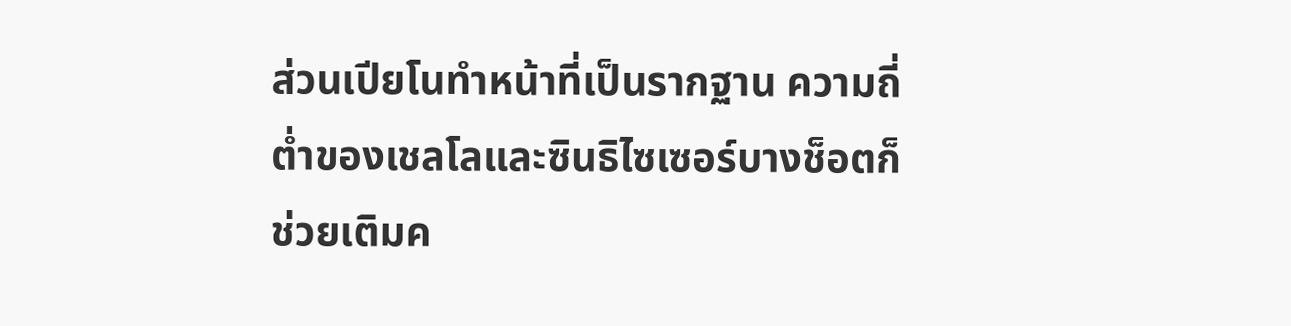ส่วนเปียโนทำหน้าที่เป็นรากฐาน ความถี่ต่ำของเชลโลและซินธิไซเซอร์บางช็อตก็ช่วยเติมค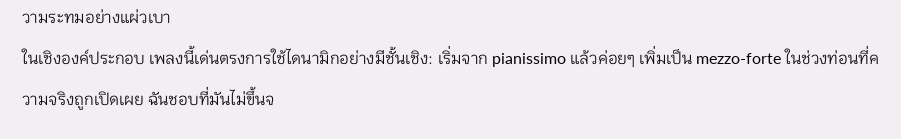วามระทมอย่างแผ่วเบา
ในเชิงองค์ประกอบ เพลงนี้เด่นตรงการใช้ไดนามิกอย่างมีชั้นเชิง: เริ่มจาก pianissimo แล้วค่อยๆ เพิ่มเป็น mezzo-forte ในช่วงท่อนที่ความจริงถูกเปิดเผย ฉันชอบที่มันไม่ขึ้นจ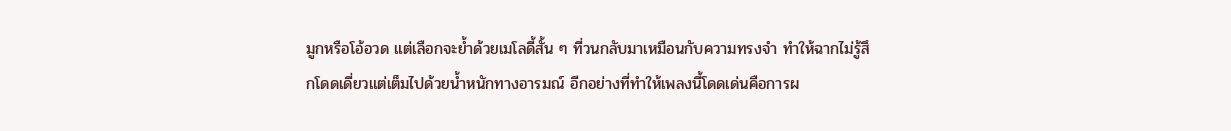มูกหรือโอ้อวด แต่เลือกจะย้ำด้วยเมโลดี้สั้น ๆ ที่วนกลับมาเหมือนกับความทรงจำ ทำให้ฉากไม่รู้สึกโดดเดี่ยวแต่เต็มไปด้วยน้ำหนักทางอารมณ์ อีกอย่างที่ทำให้เพลงนี้โดดเด่นคือการผ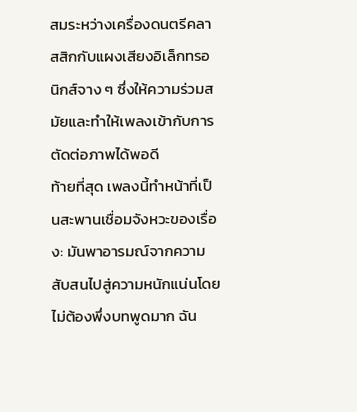สมระหว่างเครื่องดนตรีคลาสสิกกับแผงเสียงอิเล็กทรอนิกส์จาง ๆ ซึ่งให้ความร่วมสมัยและทำให้เพลงเข้ากับการตัดต่อภาพได้พอดี
ท้ายที่สุด เพลงนี้ทำหน้าที่เป็นสะพานเชื่อมจังหวะของเรื่อง: มันพาอารมณ์จากความสับสนไปสู่ความหนักแน่นโดยไม่ต้องพึ่งบทพูดมาก ฉัน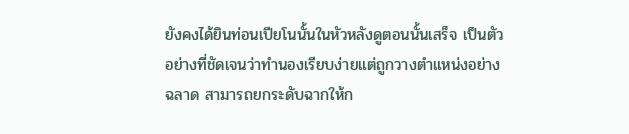ยังคงได้ยินท่อนเปียโนนั้นในหัวหลังดูตอนนั้นเสร็จ เป็นตัวอย่างที่ชัดเจนว่าทำนองเรียบง่ายแต่ถูกวางตำแหน่งอย่างฉลาด สามารถยกระดับฉากให้ก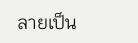ลายเป็น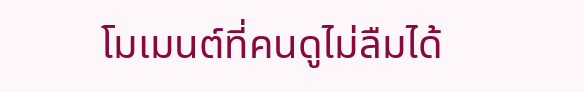โมเมนต์ที่คนดูไม่ลืมได้